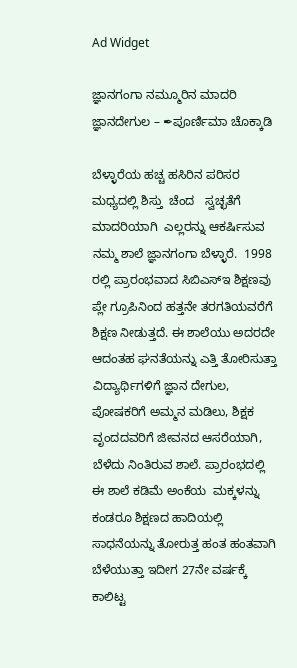Ad Widget

ಜ್ಞಾನಗಂಗಾ ನಮ್ಮೂರಿನ ಮಾದರಿ ಜ್ಞಾನದೇಗುಲ – ✒ಪೂರ್ಣಿಮಾ ಚೊಕ್ಕಾಡಿ

ಬೆಳ್ಳಾರೆಯ ಹಚ್ಚ ಹಸಿರಿನ ಪರಿಸರ ಮಧ್ಯದಲ್ಲಿ ಶಿಸ್ತು  ಚೆಂದ   ಸ್ವಚ್ಛತೆಗೆ ಮಾದರಿಯಾಗಿ  ಎಲ್ಲರನ್ನು ಆಕರ್ಷಿಸುವ‌ ನಮ್ಮ ಶಾಲೆ ಜ್ಞಾನಗಂಗಾ ಬೆಳ್ಳಾರೆ.  1998 ರಲ್ಲಿ ಪ್ರಾರಂಭವಾದ ಸಿಬಿಎಸ್ಇ ಶಿಕ್ಷಣವು ಪ್ಲೇ ಗ್ರೂಪಿನಿಂದ ಹತ್ತನೇ ತರಗತಿಯವರೆಗೆ ಶಿಕ್ಷಣ ನೀಡುತ್ತದೆ. ಈ ಶಾಲೆಯು ಅದರದೇ ಆದಂತಹ ಘನತೆಯನ್ನು ಎತ್ತಿ ತೋರಿಸುತ್ತಾ ವಿದ್ಯಾರ್ಥಿಗಳಿಗೆ ಜ್ಞಾನ ದೇಗುಲ, ಪೋಷಕರಿಗೆ ಅಮ್ಮನ ಮಡಿಲು, ಶಿಕ್ಷಕ ವೃಂದದವರಿಗೆ ಜೀವನದ ಆಸರೆಯಾಗಿ, ಬೆಳೆದು ನಿಂತಿರುವ ಶಾಲೆ. ಪ್ರಾರಂಭದಲ್ಲಿ ಈ ಶಾಲೆ ಕಡಿಮೆ ಅಂಕೆಯ  ಮಕ್ಕಳನ್ನು ಕಂಡರೂ ಶಿಕ್ಷಣದ ಹಾದಿಯಲ್ಲಿ ಸಾಧನೆಯನ್ನು ತೋರುತ್ತ ಹಂತ ಹಂತವಾಗಿ ಬೆಳೆಯುತ್ತಾ ಇದೀಗ 27ನೇ ವರ್ಷಕ್ಕೆ ಕಾಲಿಟ್ಟ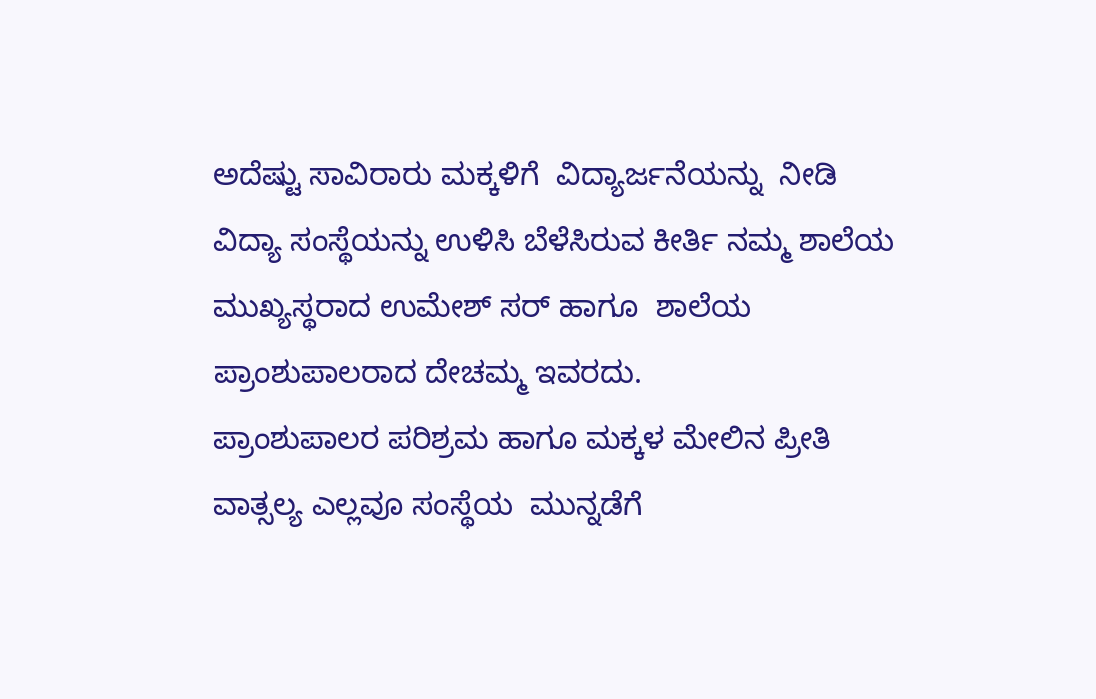ಅದೆಷ್ಟು ಸಾವಿರಾರು ಮಕ್ಕಳಿಗೆ  ವಿದ್ಯಾರ್ಜನೆಯನ್ನು  ನೀಡಿ ವಿದ್ಯಾ ಸಂಸ್ಥೆಯನ್ನು ಉಳಿಸಿ ಬೆಳೆಸಿರುವ ಕೀರ್ತಿ ನಮ್ಮ ಶಾಲೆಯ  ಮುಖ್ಯಸ್ಥರಾದ ಉಮೇಶ್ ಸರ್ ಹಾಗೂ  ಶಾಲೆಯ ಪ್ರಾಂಶುಪಾಲರಾದ ದೇಚಮ್ಮ ಇವರದು.
ಪ್ರಾಂಶುಪಾಲರ ಪರಿಶ್ರಮ ಹಾಗೂ ಮಕ್ಕಳ ಮೇಲಿನ ಪ್ರೀತಿ ವಾತ್ಸಲ್ಯ ಎಲ್ಲವೂ ಸಂಸ್ಥೆಯ  ಮುನ್ನಡೆಗೆ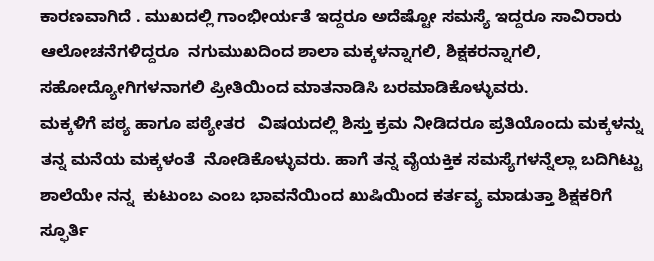ಕಾರಣವಾಗಿದೆ . ಮುಖದಲ್ಲಿ ಗಾಂಭೀರ್ಯತೆ ಇದ್ದರೂ ಅದೆಷ್ಟೋ ಸಮಸ್ಯೆ ಇದ್ದರೂ ಸಾವಿರಾರು ಆಲೋಚನೆಗಳಿದ್ದರೂ  ನಗುಮುಖದಿಂದ ಶಾಲಾ ಮಕ್ಕಳನ್ನಾಗಲಿ, ಶಿಕ್ಷಕರನ್ನಾಗಲಿ, ಸಹೋದ್ಯೋಗಿಗಳನಾಗಲಿ ಪ್ರೀತಿಯಿಂದ ಮಾತನಾಡಿಸಿ ಬರಮಾಡಿಕೊಳ್ಳುವರು.
ಮಕ್ಕಳಿಗೆ ಪಠ್ಯ ಹಾಗೂ ಪಠ್ಯೇತರ   ವಿಷಯದಲ್ಲಿ ಶಿಸ್ತು ಕ್ರಮ ನೀಡಿದರೂ ಪ್ರತಿಯೊಂದು ಮಕ್ಕಳನ್ನು ತನ್ನ ಮನೆಯ ಮಕ್ಕಳಂತೆ  ನೋಡಿಕೊಳ್ಳುವರು. ಹಾಗೆ ತನ್ನ ವೈಯಕ್ತಿಕ ಸಮಸ್ಯೆಗಳನ್ನೆಲ್ಲಾ ಬದಿಗಿಟ್ಟು ಶಾಲೆಯೇ ನನ್ನ  ಕುಟುಂಬ ಎಂಬ ಭಾವನೆಯಿಂದ ಖುಷಿಯಿಂದ ಕರ್ತವ್ಯ ಮಾಡುತ್ತಾ ಶಿಕ್ಷಕರಿಗೆ ಸ್ಫೂರ್ತಿ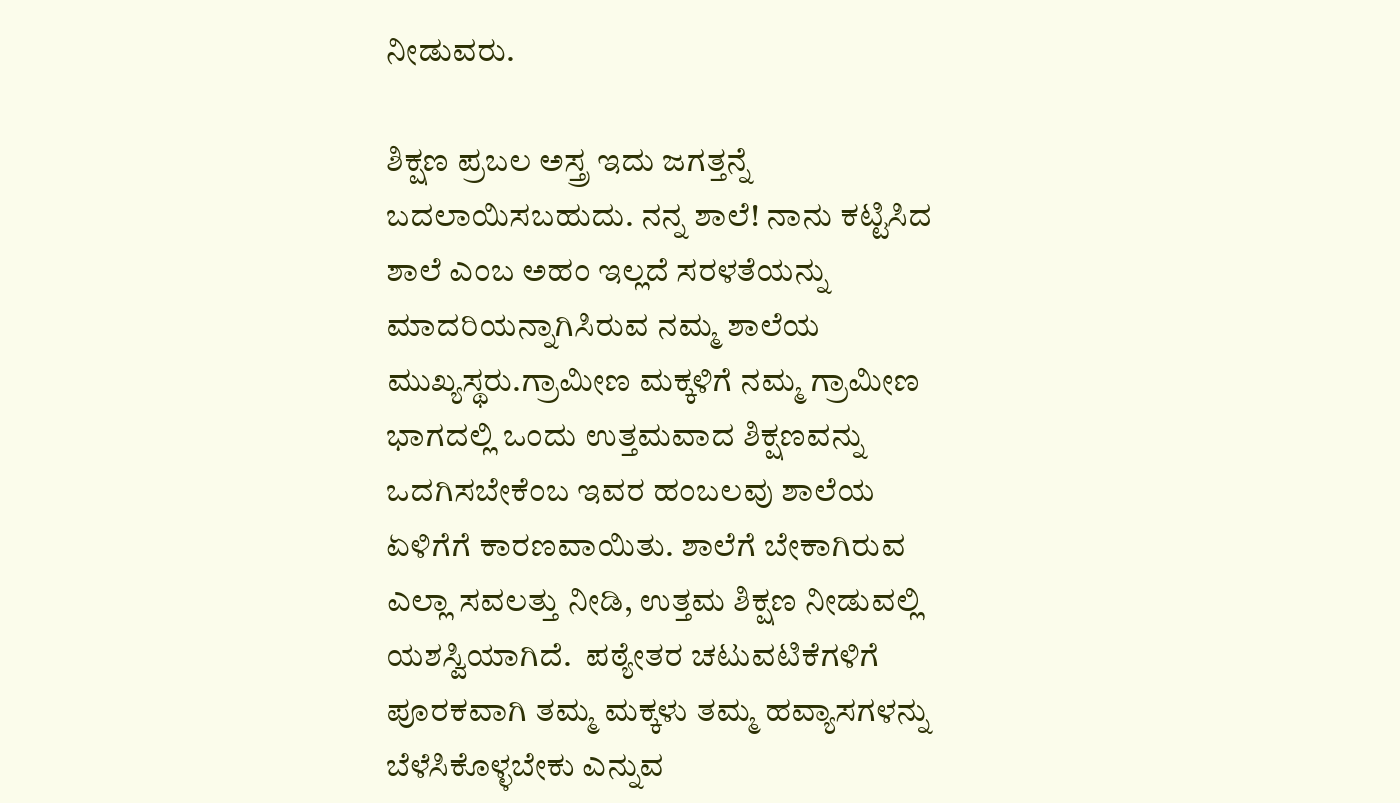ನೀಡುವರು.

ಶಿಕ್ಷಣ ಪ್ರಬಲ ಅಸ್ತ್ರ ಇದು ಜಗತ್ತನ್ನೆ ಬದಲಾಯಿಸಬಹುದು. ನನ್ನ ಶಾಲೆ! ನಾನು ಕಟ್ಟಿಸಿದ ಶಾಲೆ ಎಂಬ ಅಹಂ ಇಲ್ಲದೆ ಸರಳತೆಯನ್ನು ಮಾದರಿಯನ್ನಾಗಿಸಿರುವ ನಮ್ಮ ಶಾಲೆಯ ಮುಖ್ಯಸ್ಥರು.ಗ್ರಾಮೀಣ ಮಕ್ಕಳಿಗೆ ನಮ್ಮ ಗ್ರಾಮೀಣ ಭಾಗದಲ್ಲಿ ಒಂದು ಉತ್ತಮವಾದ ಶಿಕ್ಷಣವನ್ನು ಒದಗಿಸಬೇಕೆಂಬ ಇವರ ಹಂಬಲವು ಶಾಲೆಯ ಏಳಿಗೆಗೆ ಕಾರಣವಾಯಿತು. ಶಾಲೆಗೆ ಬೇಕಾಗಿರುವ ಎಲ್ಲಾ ಸವಲತ್ತು ನೀಡಿ, ಉತ್ತಮ ಶಿಕ್ಷಣ ನೀಡುವಲ್ಲಿ  ಯಶಸ್ವಿಯಾಗಿದೆ.  ಪಠ್ಯೇತರ ಚಟುವಟಿಕೆಗಳಿಗೆ ಪೂರಕವಾಗಿ ತಮ್ಮ ಮಕ್ಕಳು ತಮ್ಮ ಹವ್ಯಾಸಗಳನ್ನು ಬೆಳೆಸಿಕೊಳ್ಳಬೇಕು ಎನ್ನುವ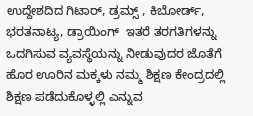ಉದ್ದೇಶದಿದ ಗಿಟಾರ್, ಡ್ರಮ್ಸ್ , ಕಿಬೋರ್ಡ್, ಭರತನಾಟ್ಯ, ಡ್ರಾಯಿಂಗ್  ಇತರೆ ತರಗತಿಗಳನ್ನು ಒದಗಿಸುವ ವ್ಯವಸ್ಥೆಯನ್ನು ನೀಡುವುದರ ಜೊತೆಗೆ  ಹೊರ ಊರಿನ ಮಕ್ಕಳು ನಮ್ಮ ಶಿಕ್ಷಣ ಕೇಂದ್ರದಲ್ಲಿ ಶಿಕ್ಷಣ ಪಡೆದುಕೊಳ್ಳಲ್ಲಿ ಎನ್ನುವ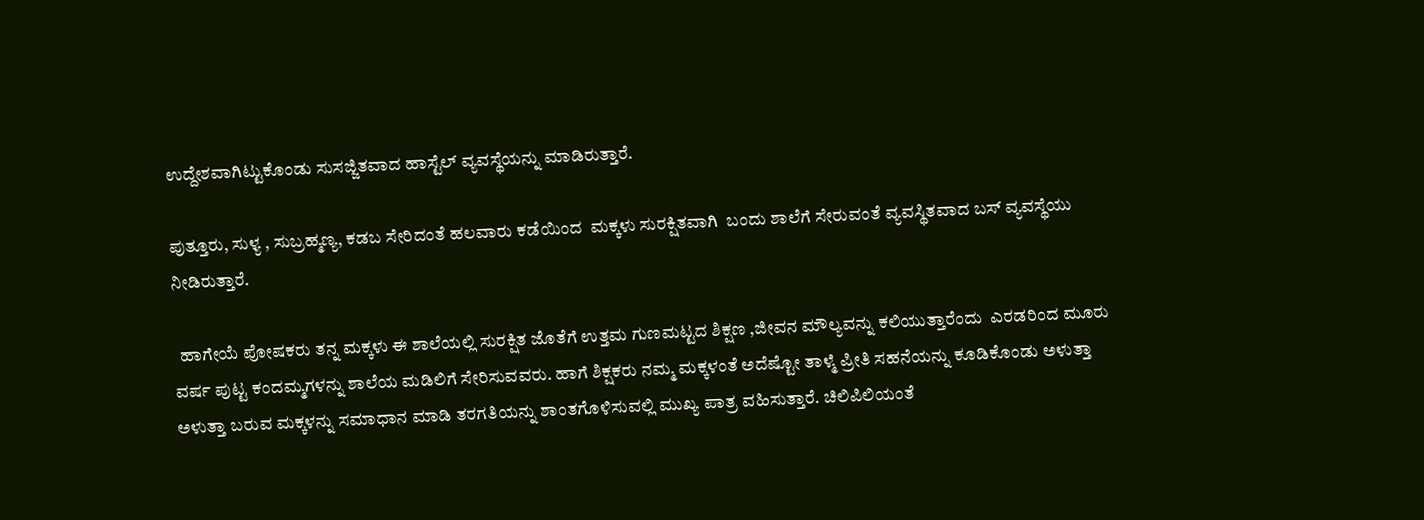ಉದ್ದೇಶವಾಗಿಟ್ಟುಕೊಂಡು ಸುಸಜ್ಜಿತವಾದ ಹಾಸ್ಟೆಲ್ ವ್ಯವಸ್ಥೆಯನ್ನು ಮಾಡಿರುತ್ತಾರೆ.

ಪುತ್ತೂರು, ಸುಳ್ಯ , ಸುಬ್ರಹ್ಮಣ್ಯ, ಕಡಬ ಸೇರಿದಂತೆ ಹಲವಾರು ಕಡೆಯಿಂದ  ಮಕ್ಕಳು ಸುರಕ್ಷಿತವಾಗಿ  ಬಂದು ಶಾಲೆಗೆ ಸೇರುವಂತೆ ವ್ಯವಸ್ಥಿತವಾದ ಬಸ್ ವ್ಯವಸ್ಥೆಯು ನೀಡಿರುತ್ತಾರೆ.

  ಹಾಗೇಯೆ ಪೋಷಕರು ತನ್ನ ಮಕ್ಕಳು ಈ ಶಾಲೆಯಲ್ಲಿ ಸುರಕ್ಷಿತ ಜೊತೆಗೆ ಉತ್ತಮ ಗುಣಮಟ್ಟದ ಶಿಕ್ಷಣ ,ಜೀವನ ಮೌಲ್ಯವನ್ನು ಕಲಿಯುತ್ತಾರೆಂದು  ಎರಡರಿಂದ ಮೂರು ವರ್ಷ ಪುಟ್ಟ ಕಂದಮ್ಮಗಳನ್ನು ಶಾಲೆಯ ಮಡಿಲಿಗೆ ಸೇರಿಸುವವರು. ಹಾಗೆ ಶಿಕ್ಷಕರು ನಮ್ಮ ಮಕ್ಕಳಂತೆ ಅದೆಷ್ಟೋ ತಾಳ್ಮೆ ಪ್ರೀತಿ ಸಹನೆಯನ್ನು ಕೂಡಿಕೊಂಡು ಅಳುತ್ತಾ ಅಳುತ್ತಾ ಬರುವ ಮಕ್ಕಳನ್ನು ಸಮಾಧಾನ ಮಾಡಿ ತರಗತಿಯನ್ನು ಶಾಂತಗೊಳಿಸುವಲ್ಲಿ ಮುಖ್ಯ ಪಾತ್ರ ವಹಿಸುತ್ತಾರೆ. ಚಿಲಿಪಿಲಿಯಂತೆ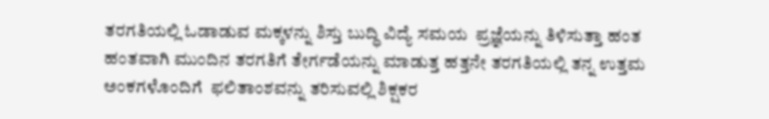ತರಗತಿಯಲ್ಲಿ ಓಡಾಡುವ ಮಕ್ಕಳನ್ನು ಶಿಸ್ತು ಬುದ್ಧಿ ವಿದ್ಯೆ ಸಮಯ  ಪ್ರಜ್ಞೆಯನ್ನು ತಿಳಿಸುತ್ತಾ ಹಂತ ಹಂತವಾಗಿ ಮುಂದಿನ ತರಗತಿಗೆ ತೇರ್ಗಡೆಯನ್ನು ಮಾಡುತ್ತ ಹತ್ತನೇ ತರಗತಿಯಲ್ಲಿ ತನ್ನ ಉತ್ತಮ ಅಂಕಗಳೊಂದಿಗೆ  ಫಲಿತಾಂಶವನ್ನು ತರಿಸುವಲ್ಲಿ ಶಿಕ್ಷಕರ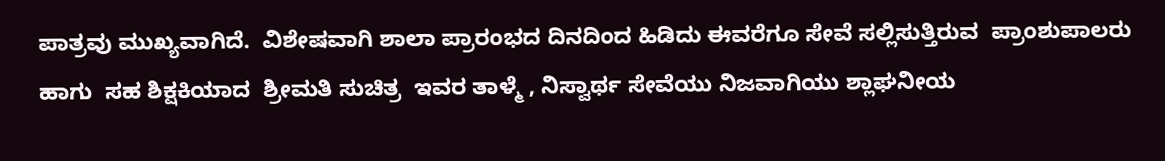ಪಾತ್ರವು ಮುಖ್ಯವಾಗಿದೆ.  ವಿಶೇಷವಾಗಿ ಶಾಲಾ ಪ್ರಾರಂಭದ ದಿನದಿಂದ ಹಿಡಿದು ಈವರೆಗೂ ಸೇವೆ ಸಲ್ಲಿಸುತ್ತಿರುವ  ಪ್ರಾಂಶುಪಾಲರು ಹಾಗು  ಸಹ ಶಿಕ್ಷಕಿಯಾದ  ಶ್ರೀಮತಿ ಸುಚಿತ್ರ  ಇವರ ತಾಳ್ಮೆ , ನಿಸ್ವಾರ್ಥ ಸೇವೆಯು ನಿಜವಾಗಿಯು ಶ್ಲಾಘನೀಯ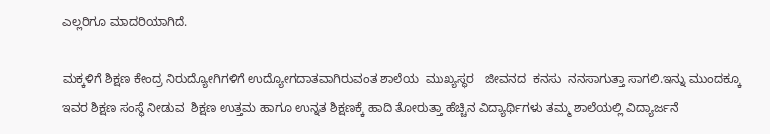ಎಲ್ಲರಿಗೂ ಮಾದರಿಯಾಗಿದೆ.

ಮಕ್ಕಳಿಗೆ ಶಿಕ್ಷಣ ಕೇಂದ್ರ ನಿರುದ್ಯೋಗಿಗಳಿಗೆ ಉದ್ಯೋಗದಾತವಾಗಿರುವಂತ ಶಾಲೆಯ  ಮುಖ್ಯಸ್ಥರ   ಜೀವನದ  ಕನಸು  ನನಸಾಗುತ್ತಾ ಸಾಗಲಿ.ಇನ್ನು ಮುಂದಕ್ಕೂ ಇವರ ಶಿಕ್ಷಣ ಸಂಸ್ಥೆ ನೀಡುವ  ಶಿಕ್ಷಣ ಉತ್ತಮ ಹಾಗೂ ಉನ್ನತ ಶಿಕ್ಷಣಕ್ಕೆ ಹಾದಿ ತೋರುತ್ತಾ ಹೆಚ್ಚಿನ ವಿದ್ಯಾರ್ಥಿಗಳು ತಮ್ಮ ಶಾಲೆಯಲ್ಲಿ ವಿದ್ಯಾರ್ಜನೆ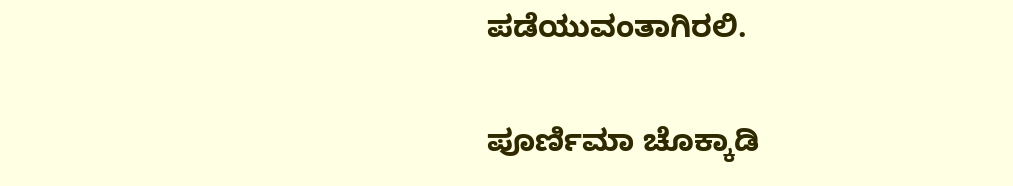ಪಡೆಯುವಂತಾಗಿರಲಿ.

ಪೂರ್ಣಿಮಾ ಚೊಕ್ಕಾಡಿ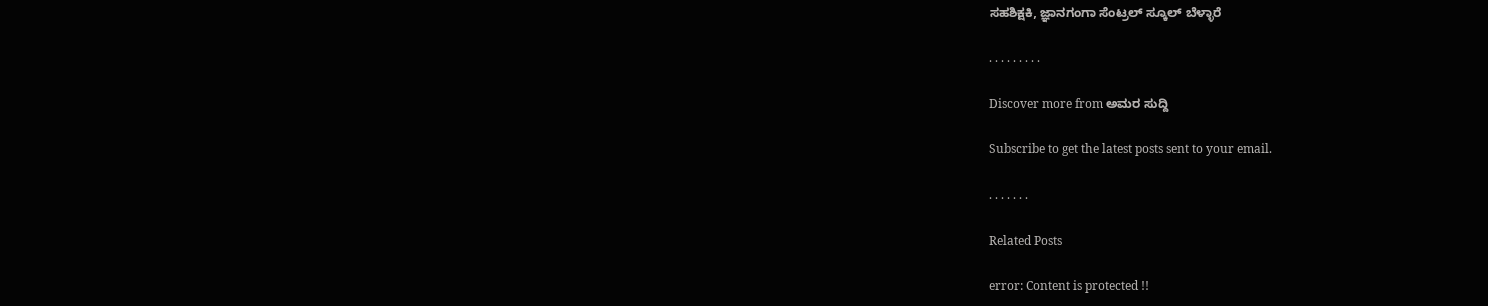ಸಹಶಿಕ್ಷಕಿ, ಜ್ಞಾನಗಂಗಾ ಸೆಂಟ್ರಲ್ ಸ್ಕೂಲ್ ಬೆಳ್ಳಾರೆ

. . . . . . . . .

Discover more from ಅಮರ ಸುದ್ದಿ

Subscribe to get the latest posts sent to your email.

. . . . . . .

Related Posts

error: Content is protected !!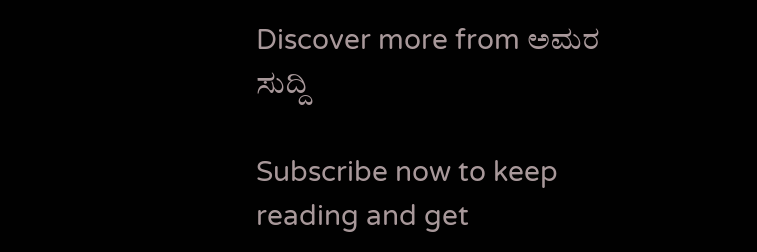Discover more from ಅಮರ ಸುದ್ದಿ

Subscribe now to keep reading and get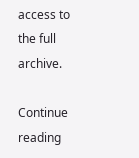access to the full archive.

Continue reading